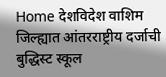Home देशविदेश वाशिम जिल्ह्यात आंतरराष्ट्रीय दर्जाची बुद्धिस्ट स्कूल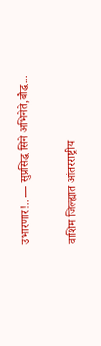उभारणार!.. — सुप्रसिद्ध सिने अभिनेते,बौद्ध...

वाशिम जिल्ह्यात आंतरराष्ट्रीय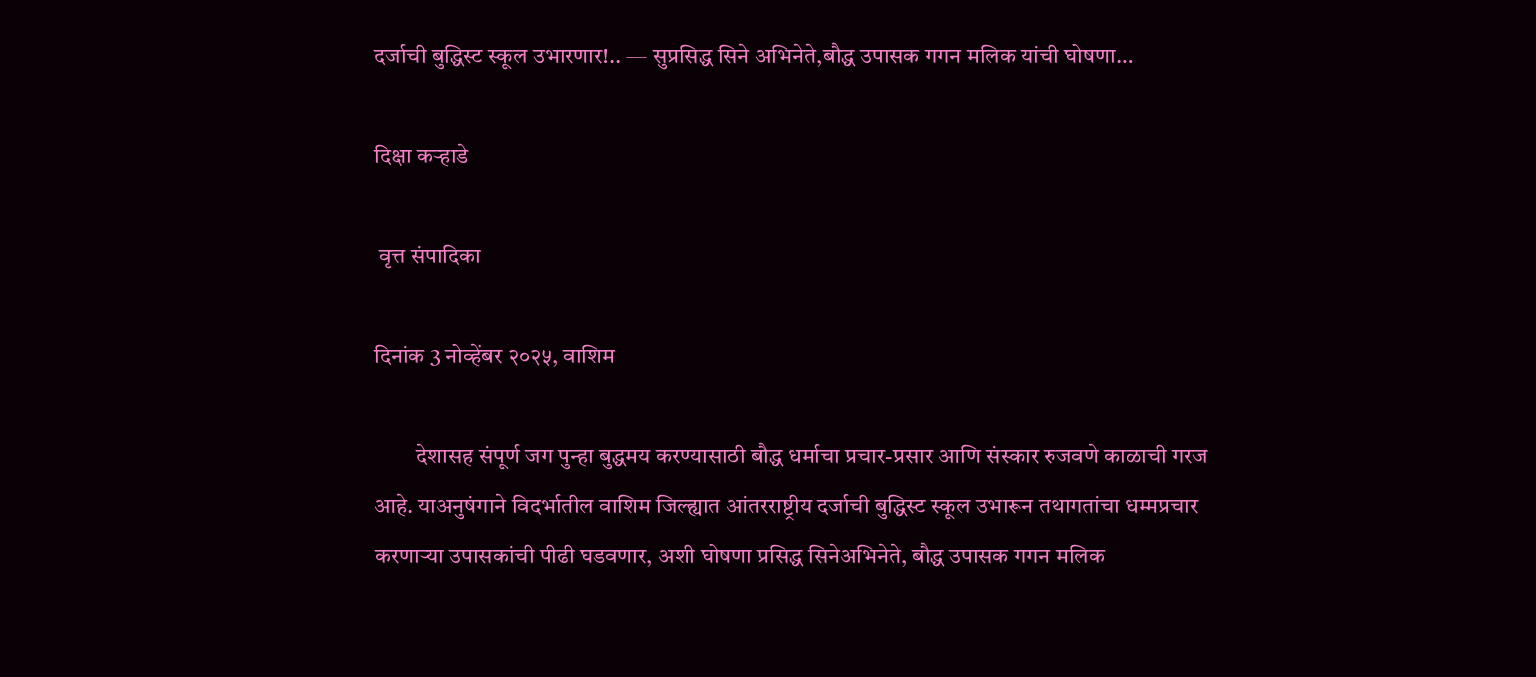दर्जाची बुद्धिस्ट स्कूल उभारणार!.. — सुप्रसिद्ध सिने अभिनेते,बौद्ध उपासक गगन मलिक यांची घोषणा…

दिक्षा कऱ्हाडे

 वृत्त संपादिका

दिनांक 3 नोव्हेंबर २०२५, वाशिम

         देशासह संपूर्ण जग पुन्हा बुद्धमय करण्यासाठी बौद्ध धर्माचा प्रचार-प्रसार आणि संस्कार रुजवणे काळाची गरज आहे. याअनुषंगाने विदर्भातील वाशिम जिल्ह्यात आंतरराष्ट्रीय दर्जाची बुद्धिस्ट स्कूल उभारून तथागतांचा धम्मप्रचार करणाऱ्या उपासकांची पीढी घडवणार, अशी घोषणा प्रसिद्ध सिनेअभिनेते, बौद्ध उपासक गगन मलिक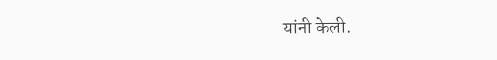यांनी केली.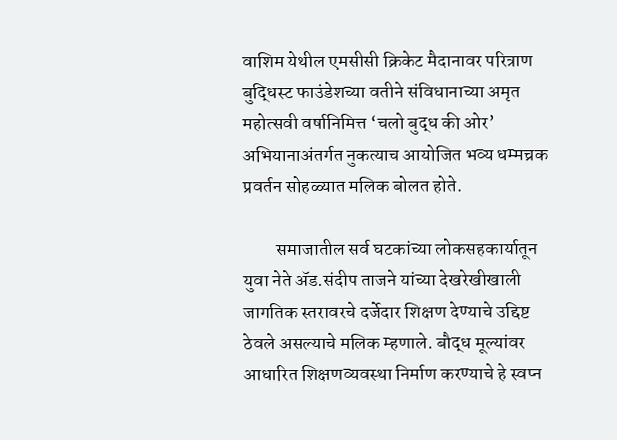वाशिम येथील एमसीसी क्रिकेट मैदानावर परित्राण बुद्धिस्ट फाउंडेशच्या वतीने संविधानाच्या अमृत महोत्सवी वर्षानिमित्त ‘चलो बुद्ध की ओर’ अभियानाअंतर्गत नुकत्याच आयोजित भव्य धम्मच्रक प्रवर्तन सोहळ्यात मलिक बोलत होते.

         समाजातील सर्व घटकांच्या लोकसहकार्यातून युवा नेते ॲड.संदीप ताजने यांच्या देखरेखीखाली जागतिक स्तरावरचे दर्जेदार शिक्षण देण्याचे उद्दिष्ट ठेवले असल्याचे मलिक म्हणाले. बौद्ध मूल्यांवर आधारित शिक्षणव्यवस्था निर्माण करण्याचे हे स्वप्न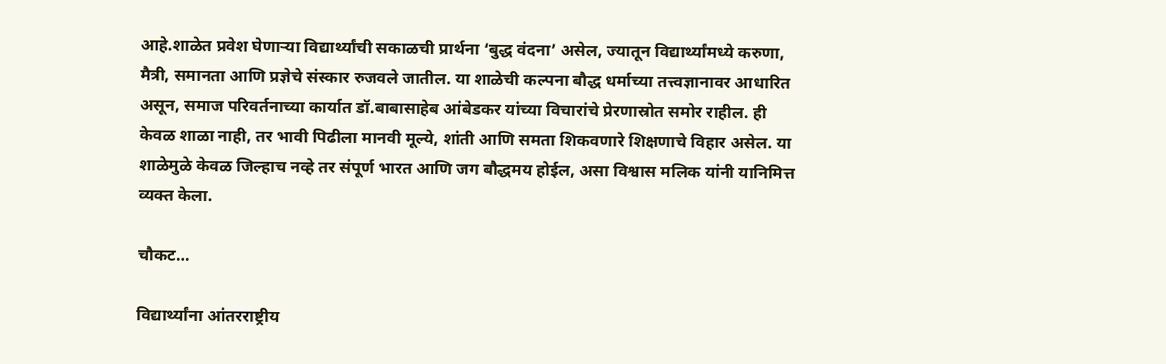आहे.शाळेत प्रवेश घेणाऱ्या विद्यार्थ्यांची सकाळची प्रार्थना ‘बुद्ध वंदना’ असेल, ज्यातून विद्यार्थ्यांमध्ये करुणा, मैत्री, समानता आणि प्रज्ञेचे संस्कार रुजवले जातील. या शाळेची कल्पना बौद्ध धर्माच्या तत्त्वज्ञानावर आधारित असून, समाज परिवर्तनाच्या कार्यात डॉ.बाबासाहेब आंबेडकर यांच्या विचारांचे प्रेरणास्रोत समोर राहील. ही केवळ शाळा नाही, तर भावी पिढीला मानवी मूल्ये, शांती आणि समता शिकवणारे शिक्षणाचे विहार असेल. या शाळेमुळे केवळ जिल्हाच नव्हे तर संपूर्ण भारत आणि जग बौद्धमय होईल, असा विश्वास मलिक यांनी यानिमित्त व्यक्त केला.

चौकट…

विद्यार्थ्यांना आंतरराष्ट्रीय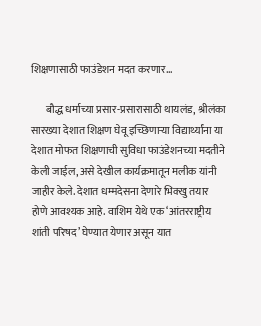शिक्षणासाठी फाउंडेशन मदत करणार…

       बौद्ध धर्माच्या प्रसार-प्रसारासाठी थायलंड, श्रीलंका सारख्या देशात शिक्षण घेवू इच्छिणाऱ्या विद्यार्थ्यांना या देशात मोफत शिक्षणाची सुविधा फाउंडेशनच्या मदतीने केली जाईल, असे देखील कार्यक्रमातून मलीक यांनी जाहीर केले. देशात धम्मदेसना देणारे भिक्खु तयार होणे आवश्यक आहे. वाशिम येथे एक ‘आंतरराष्ट्रीय शांती परिषद’ घेण्यात येणार असून यात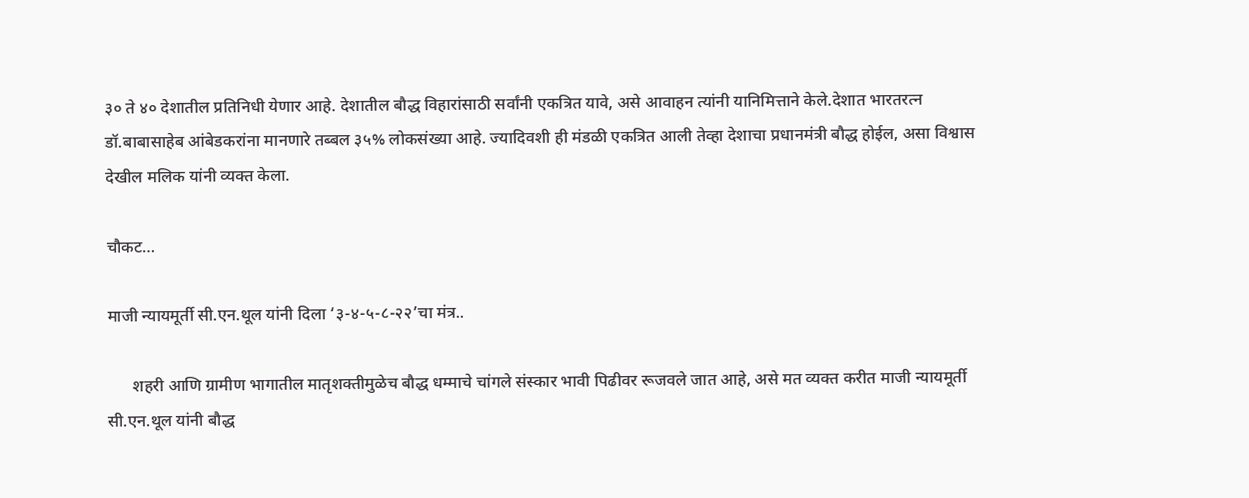३० ते ४० देशातील प्रतिनिधी येणार आहे. देशातील बौद्ध विहारांसाठी सर्वांनी एकत्रित यावे, असे आवाहन त्यांनी यानिमित्ताने केले.देशात भारतरत्न डॉ.बाबासाहेब आंबेडकरांना मानणारे तब्बल ३५% लोकसंख्या आहे. ज्यादिवशी ही मंडळी एकत्रित आली तेव्हा देशाचा प्रधानमंत्री बौद्ध होईल, असा विश्वास देखील मलिक यांनी व्यक्त केला.

चौकट…

माजी न्यायमूर्ती सी.एन.थूल यांनी दिला ‘३-४-५-८-२२’चा मंत्र..

      शहरी आणि ग्रामीण भागातील मातृशक्तीमुळेच बौद्ध धम्माचे चांगले संस्कार भावी पिढीवर रूजवले जात आहे, असे मत व्यक्त करीत माजी न्यायमूर्ती सी.एन.थूल यांनी बौद्ध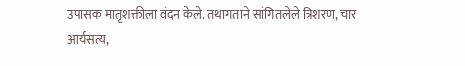उपासक मातृशक्तीला वंदन केले. तथागताने सांगितलेले त्रिशरण, चार आर्यसत्य,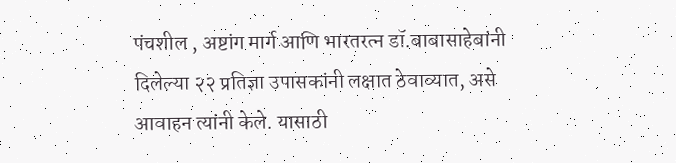पंचशील , अष्टांग मार्ग आणि भारतरत्न डॉ.बाबासाहेबांनी दिलेल्या २२ प्रतिज्ञा उपासकांनी लक्षात ठेवाव्यात, असे आवाहन त्यांनी केले. यासाठी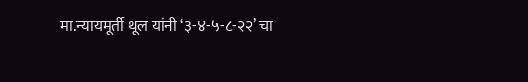मा.न्यायमूर्ती थूल यांनी ‘३-४-५-८-२२’ चा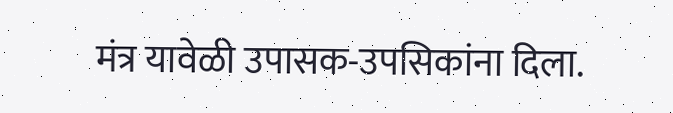मंत्र यावेळी उपासक-उपसिकांना दिला.